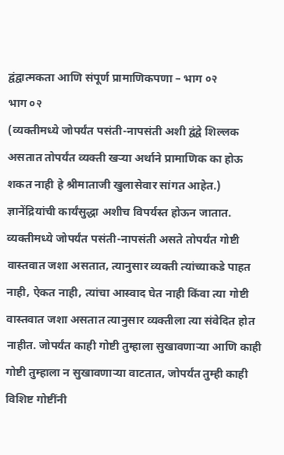द्वंद्वात्मकता आणि संपूर्ण प्रामाणिकपणा – भाग ०२
भाग ०२
(व्यक्तीमध्ये जोपर्यंत पसंती-नापसंती अशी द्वंद्वे शिल्लक असतात तोपर्यंत व्यक्ती खऱ्या अर्थाने प्रामाणिक का होऊ शकत नाही हे श्रीमाताजी खुलासेवार सांगत आहेत.)
ज्ञानेंद्रियांची कार्यंसुद्धा अशीच विपर्यस्त होऊन जातात. व्यक्तीमध्ये जोपर्यंत पसंती-नापसंती असते तोपर्यंत गोष्टी वास्तवात जशा असतात, त्यानुसार व्यक्ती त्यांच्याकडे पाहत नाही, ऐकत नाही, त्यांचा आस्वाद घेत नाही किंवा त्या गोष्टी वास्तवात जशा असतात त्यानुसार व्यक्तीला त्या संवेदित होत नाहीत. जोपर्यंत काही गोष्टी तुम्हाला सुखावणाऱ्या आणि काही गोष्टी तुम्हाला न सुखावणाऱ्या वाटतात, जोपर्यंत तुम्ही काही विशिष्ट गोष्टींनी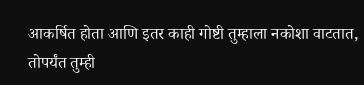आकर्षित होता आणि इतर काही गोष्टी तुम्हाला नकोशा वाटतात, तोपर्यंत तुम्ही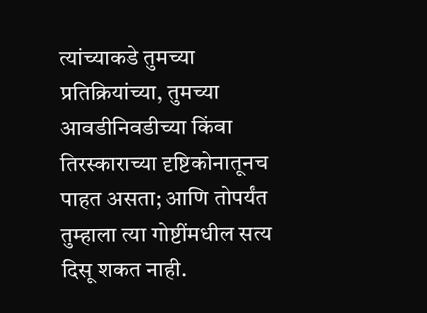त्यांच्याकडे तुमच्या प्रतिक्रियांच्या, तुमच्या आवडीनिवडीच्या किंवा तिरस्काराच्या दृष्टिकोनातूनच पाहत असता; आणि तोपर्यंत तुम्हाला त्या गोष्टींमधील सत्य दिसू शकत नाही.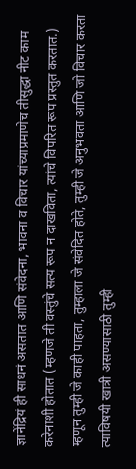ज्ञानेंद्रियं ही साधनं असतात आणि संवेदना, भावना व विचार यांच्याप्रमाणेच तीसुद्धा नीट काम करेनाशी होतात (म्हणजे ती वस्तुंचे सत्य रूप न दाखविता, त्यांचे विपरित रूप प्रस्तुत करतात.)
म्हणून तुम्ही जे काही पाहता, तुम्हाला जे संवेदित होते, तुम्ही जे अनुभवता आणि जो विचार करता त्याविषयी खात्री असण्यासाठी तुम्ही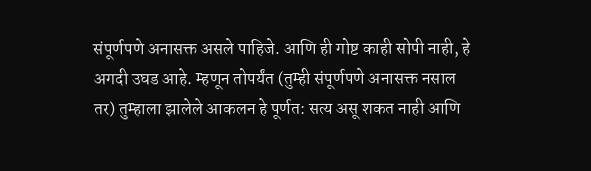संपूर्णपणे अनासक्त असले पाहिजे. आणि ही गोष्ट काही सोपी नाही, हे अगदी उघड आहे. म्हणून तोपर्यंत (तुम्ही संपूर्णपणे अनासक्त नसाल तर) तुम्हाला झालेले आकलन हे पूर्णत: सत्य असू शकत नाही आणि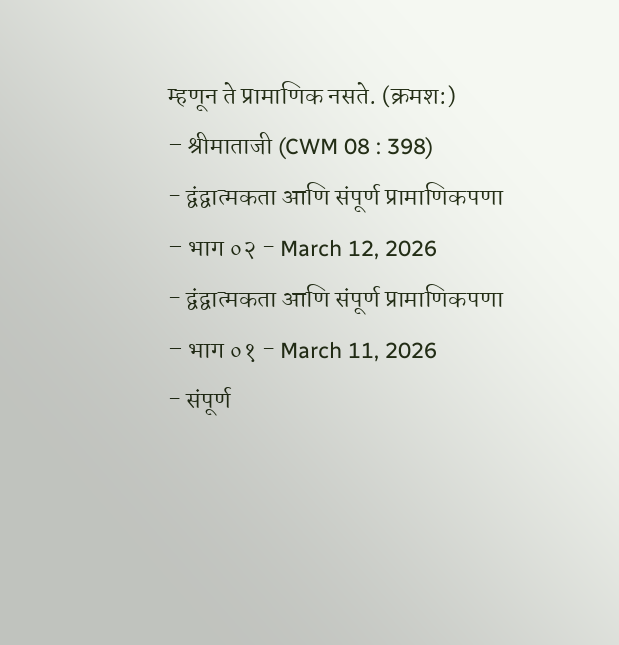म्हणून ते प्रामाणिक नसते. (क्रमश:)
– श्रीमाताजी (CWM 08 : 398)
- द्वंद्वात्मकता आणि संपूर्ण प्रामाणिकपणा – भाग ०२ - March 12, 2026
- द्वंद्वात्मकता आणि संपूर्ण प्रामाणिकपणा – भाग ०१ - March 11, 2026
- संपूर्ण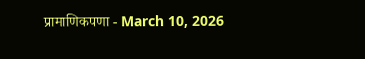प्रामाणिकपणा - March 10, 2026